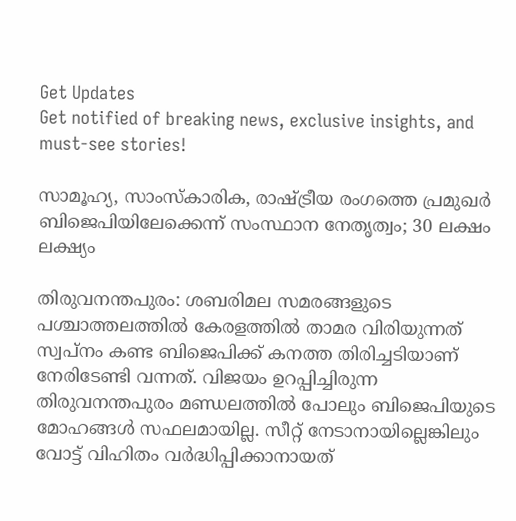Get Updates
Get notified of breaking news, exclusive insights, and must-see stories!

സാമൂഹ്യ, സാംസ്കാരിക, രാഷ്ട്രീയ രംഗത്തെ പ്രമുഖർ ബിജെപിയിലേക്കെന്ന് സംസ്ഥാന നേതൃത്വം; 30 ലക്ഷം ലക്ഷ്യം

തിരുവനന്തപുരം: ശബരിമല സമരങ്ങളുടെ പശ്ചാത്തലത്തിൽ കേരളത്തിൽ താമര വിരിയുന്നത് സ്വപ്നം കണ്ട ബിജെപിക്ക് കനത്ത തിരിച്ചടിയാണ് നേരിടേണ്ടി വന്നത്. വിജയം ഉറപ്പിച്ചിരുന്ന തിരുവനന്തപുരം മണ്ഡലത്തിൽ പോലും ബിജെപിയുടെ മോഹങ്ങൾ സഫലമായില്ല. സീറ്റ് നേടാനായില്ലെങ്കിലും വോട്ട് വിഹിതം വർദ്ധിപ്പിക്കാനായത്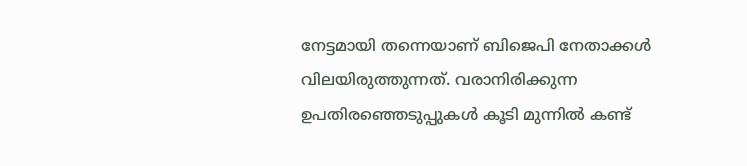നേട്ടമായി തന്നെയാണ് ബിജെപി നേതാക്കൾ വിലയിരുത്തുന്നത്. വരാനിരിക്കുന്ന ഉപതിരഞ്ഞെടുപ്പുകൾ കൂടി മുന്നിൽ കണ്ട്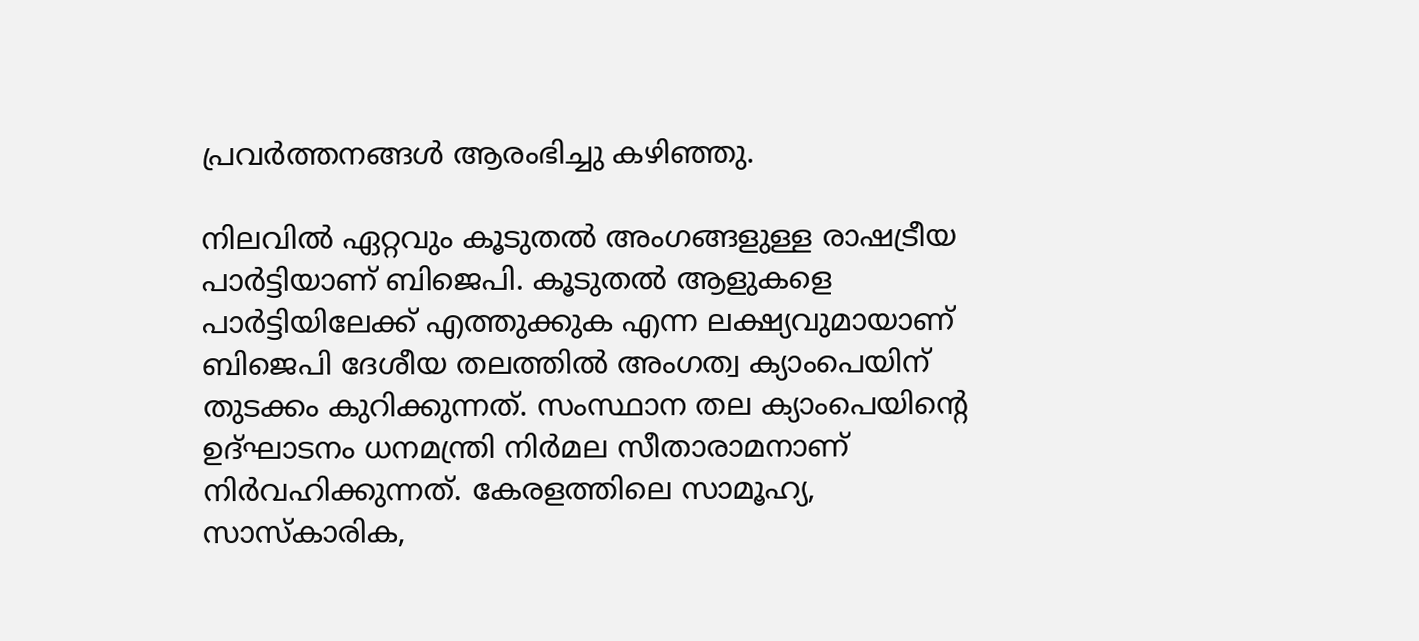പ്രവർത്തനങ്ങൾ ആരംഭിച്ചു കഴിഞ്ഞു.

നിലവിൽ ഏറ്റവും കൂടുതൽ അംഗങ്ങളുള്ള രാഷട്രീയ പാർട്ടിയാണ് ബിജെപി. കൂടുതൽ ആളുകളെ പാർട്ടിയിലേക്ക് എത്തുക്കുക എന്ന ലക്ഷ്യവുമായാണ് ബിജെപി ദേശീയ തലത്തിൽ അംഗത്വ ക്യാംപെയിന് തുടക്കം കുറിക്കുന്നത്. സംസ്ഥാന തല ക്യാംപെയിന്റെ ഉദ്ഘാടനം ധനമന്ത്രി നിർമല സീതാരാമനാണ് നിർവഹിക്കുന്നത്. കേരളത്തിലെ സാമൂഹ്യ, സാസ്കാരിക,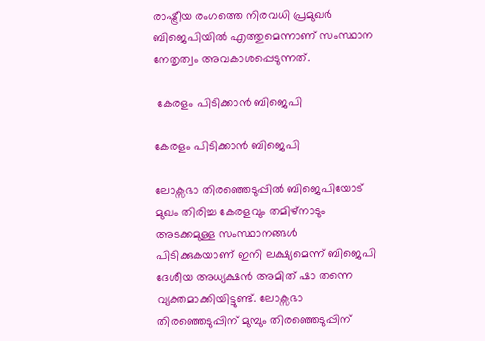രാഷ്ട്രീയ രംഗത്തെ നിരവധി പ്രമുഖർ ബിജെപിയിൽ എത്തുമെന്നാണ് സംസ്ഥാന നേതൃത്വം അവകാശപ്പെടുന്നത്.

 കേരളം പിടിക്കാൻ ബിജെപി

കേരളം പിടിക്കാൻ ബിജെപി

ലോക്സഭാ തിരഞ്ഞെടുപ്പിൽ ബിജെപിയോട് മുഖം തിരിച്ച കേരളവും തമിഴ്നാടും അടക്കമുള്ള സംസ്ഥാനങ്ങൾ പിടിക്കുകയാണ് ഇനി ലക്ഷ്യമെന്ന് ബിജെപി ദേശീയ അധ്യക്ഷൻ അമിത് ഷാ തന്നെ വ്യക്തമാക്കിയിട്ടുണ്ട്. ലോക്സഭാ തിരഞ്ഞെടുപ്പിന് മുമ്പും തിരഞ്ഞെടുപ്പിന്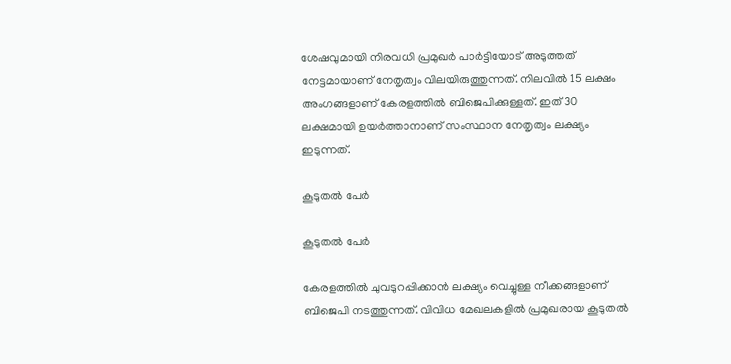ശേഷവുമായി നിരവധി പ്രമുഖർ പാർട്ടിയോട് അടുത്തത് നേട്ടമായാണ് നേതൃത്വം വിലയിരുത്തുന്നത്. നിലവിൽ 15 ലക്ഷം അംഗങ്ങളാണ് കേരളത്തിൽ ബിജെപിക്കുള്ളത്. ഇത് 30 ലക്ഷമായി ഉയർത്താനാണ് സംസ്ഥാന നേതൃത്വം ലക്ഷ്യം ഇടുന്നത്.

കൂടുതൽ പേർ

കൂടുതൽ പേർ

കേരളത്തിൽ ചുവടുറപ്പിക്കാൻ ലക്ഷ്യം വെച്ചുള്ള നീക്കങ്ങളാണ് ബിജെപി നടത്തുന്നത്. വിവിധ മേഖലകളിൽ പ്രമുഖരായ കൂടുതൽ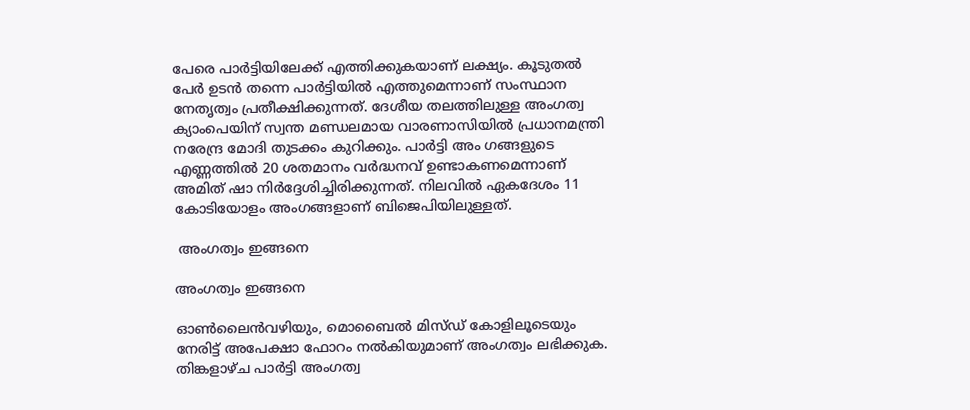പേരെ പാർട്ടിയിലേക്ക് എത്തിക്കുകയാണ് ലക്ഷ്യം. കൂടുതൽ പേർ ഉടൻ തന്നെ പാർട്ടിയിൽ എത്തുമെന്നാണ് സംസ്ഥാന നേതൃത്വം പ്രതീക്ഷിക്കുന്നത്. ദേശീയ തലത്തിലുള്ള അംഗത്വ ക്യാംപെയിന് സ്വന്ത മണ്ഡലമായ വാരണാസിയിൽ പ്രധാനമന്ത്രി നരേന്ദ്ര മോദി തുടക്കം കുറിക്കും. പാർട്ടി അം ഗങ്ങളുടെ എണ്ണത്തിൽ 20 ശതമാനം വർദ്ധനവ് ഉണ്ടാകണമെന്നാണ് അമിത് ഷാ നിർദ്ദേശിച്ചിരിക്കുന്നത്. നിലവിൽ ഏകദേശം 11 കോടിയോളം അംഗങ്ങളാണ് ബിജെപിയിലുള്ളത്.

 അംഗത്വം ഇങ്ങനെ

അംഗത്വം ഇങ്ങനെ

ഓൺലൈൻവഴിയും, മൊബൈൽ മിസ്ഡ് കോളിലൂടെയും നേരിട്ട് അപേക്ഷാ ഫോറം നൽകിയുമാണ് അംഗത്വം ലഭിക്കുക. തിങ്കളാഴ്ച പാർട്ടി അംഗത്വ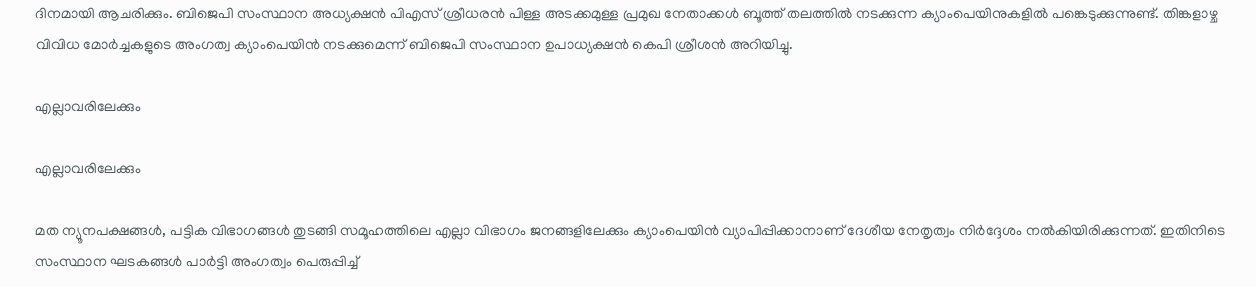ദിനമായി ആചരിക്കും. ബിജെപി സംസ്ഥാന അധ്യക്ഷൻ പിഎസ് ശ്രീധരൻ പിള്ള അടക്കമുള്ള പ്രമുഖ നേതാക്കൾ ബൂത്ത് തലത്തിൽ നടക്കുന്ന ക്യാംപെയിനുകളിൽ പങ്കെടുക്കുന്നുണ്ട്. തിങ്കളാഴ്ച വിവിധ മോർച്ചകളുടെ അംഗത്വ ക്യാംപെയിൻ നടക്കുമെന്ന് ബിജെപി സംസ്ഥാന ഉപാധ്യക്ഷൻ കെപി ശ്രീശൻ അറിയിച്ചു.

എല്ലാവരിലേക്കും

എല്ലാവരിലേക്കും

മത ന്യൂനപക്ഷങ്ങൾ, പട്ടിക വിഭാഗങ്ങൾ തുടങ്ങി സമൂഹത്തിലെ എല്ലാ വിഭാഗം ജനങ്ങളിലേക്കും ക്യാംപെയിൻ വ്യാപിപ്പിക്കാനാണ് ദേശീയ നേതൃത്വം നിർദ്ദേശം നൽകിയിരിക്കുന്നത്. ഇതിനിടെ സംസ്ഥാന ഘടകങ്ങൾ പാർട്ടി അംഗത്വം പെരുപ്പിച്ച്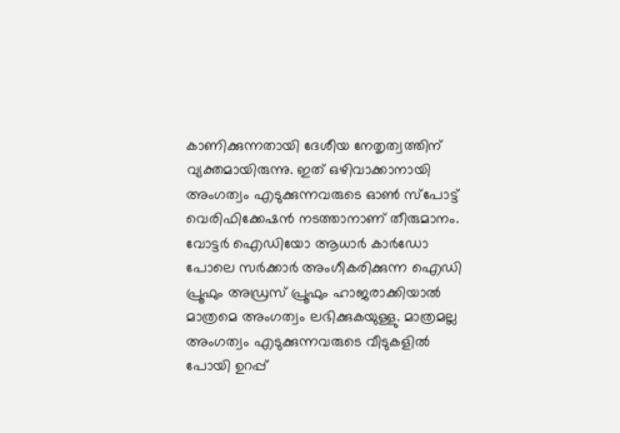കാണിക്കുന്നതായി ദേശീയ നേതൃത്വത്തിന് വ്യക്തമായിരുന്നു. ഇത് ഒഴിവാക്കാനായി അംഗത്വം എടുക്കുന്നവരുടെ ഓൺ സ്പോട്ട് വെരിഫിക്കേഷൻ നടത്താനാണ് തീരുമാനം. വോട്ടർ ഐഡിയോ ആധാർ കാർഡോ പോലെ സർക്കാർ അംഗീകരിക്കുന്ന ഐഡി പ്രൂഫും അഡ്രസ് പ്രൂഫും ഹാജരാക്കിയാൽ മാത്രമെ അംഗത്വം ലഭിക്കുകയുള്ളു. മാത്രമല്ല അംഗത്വം എടുക്കുന്നവരുടെ വീടുകളിൽ പോയി ഉറപ്പ്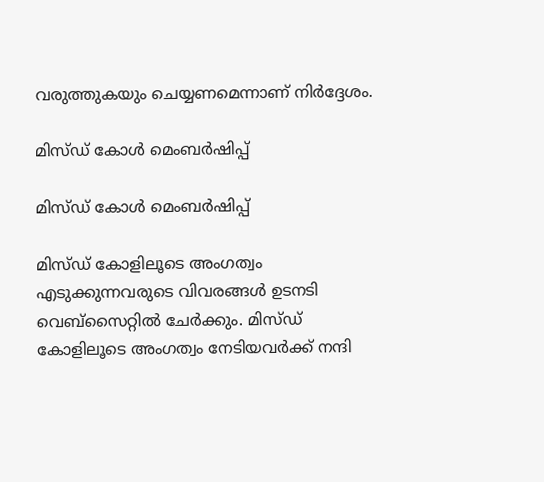വരുത്തുകയും ചെയ്യണമെന്നാണ് നിർദ്ദേശം.

മിസ്ഡ് കോൾ മെംബർഷിപ്പ്

മിസ്ഡ് കോൾ മെംബർഷിപ്പ്

മിസ്ഡ് കോളിലൂടെ അംഗത്വം എടുക്കുന്നവരുടെ വിവരങ്ങൾ ഉടനടി വെബ്സൈറ്റിൽ ചേർക്കും. മിസ്ഡ് കോളിലൂടെ അംഗത്വം നേടിയവർക്ക് നന്ദി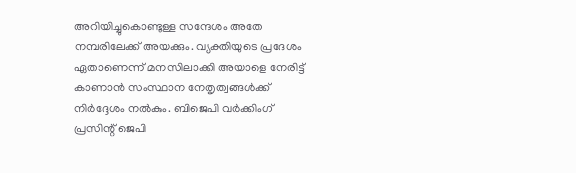അറിയിച്ചുകൊണ്ടുള്ള സന്ദേശം അതേ നമ്പരിലേക്ക് അയക്കും. വ്യക്തിയുടെ പ്രദേശം ഏതാണെന്ന് മനസിലാക്കി അയാളെ നേരിട്ട് കാണാൻ സംസ്ഥാന നേതൃത്വങ്ങൾക്ക് നിർദ്ദേശം നൽകും. ബിജെപി വർക്കിംഗ് പ്രസിന്റ് ജെപി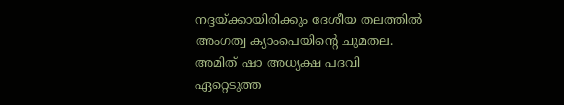നദ്ദയ്ക്കായിരിക്കും ദേശീയ തലത്തിൽ അംഗത്വ ക്യാംപെയിന്റെ ചുമതല. അമിത് ഷാ അധ്യക്ഷ പദവി ഏറ്റെടുത്ത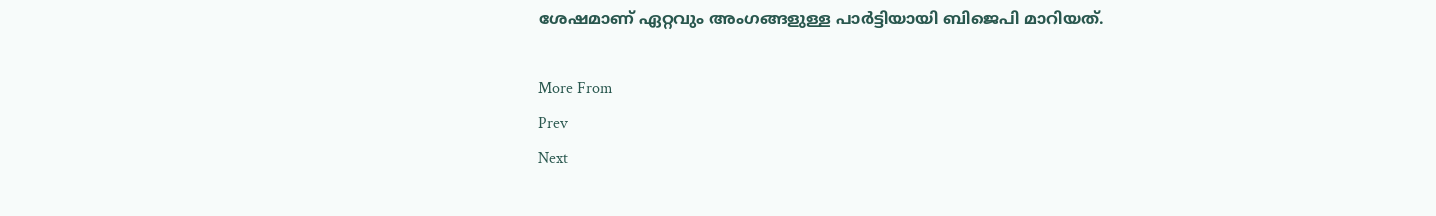ശേഷമാണ് ഏറ്റവും അംഗങ്ങളുള്ള പാർട്ടിയായി ബിജെപി മാറിയത്.

More From
Prev
Next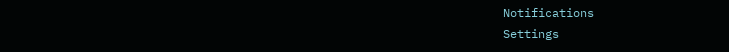Notifications
Settings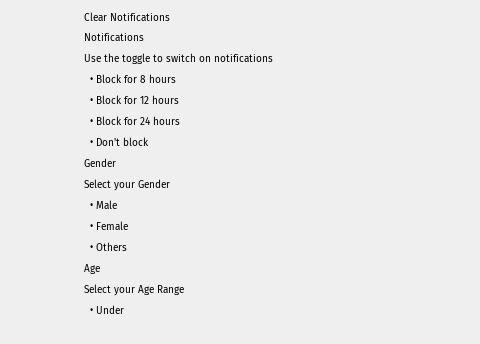Clear Notifications
Notifications
Use the toggle to switch on notifications
  • Block for 8 hours
  • Block for 12 hours
  • Block for 24 hours
  • Don't block
Gender
Select your Gender
  • Male
  • Female
  • Others
Age
Select your Age Range
  • Under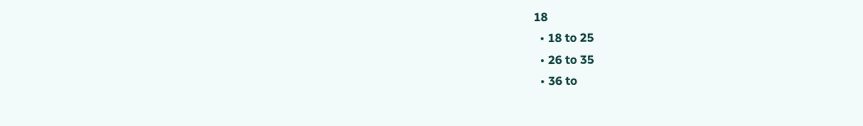18
  • 18 to 25
  • 26 to 35
  • 36 to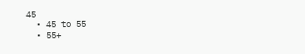45
  • 45 to 55
  • 55+